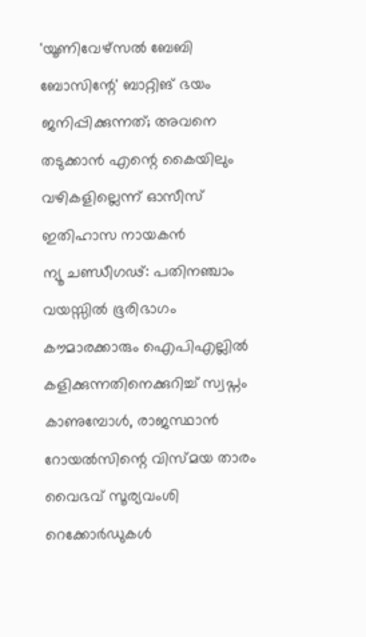'യൂണിവേഴ്സൽ ബേബി ബോസിന്റേ' ബാറ്റിങ് ഭയം ജനിപ്പിക്കുന്നത്; അവനെ തടുക്കാൻ എന്റെ കൈയിലും വഴികളില്ലെന്ന് ഓസീസ് ഇതിഹാസ നായകൻ
ന്യൂ ചണ്ഡീഗഢ്: പതിനഞ്ചാം വയസ്സിൽ ഭൂരിഭാഗം കൗമാരക്കാരും ഐപിഎല്ലിൽ കളിക്കുന്നതിനെക്കുറിച്ച് സ്വപ്നം കാണുമ്പോൾ, രാജസ്ഥാൻ റോയൽസിന്റെ വിസ്മയ താരം വൈഭവ് സൂര്യവംശി റെക്കോർഡുകൾ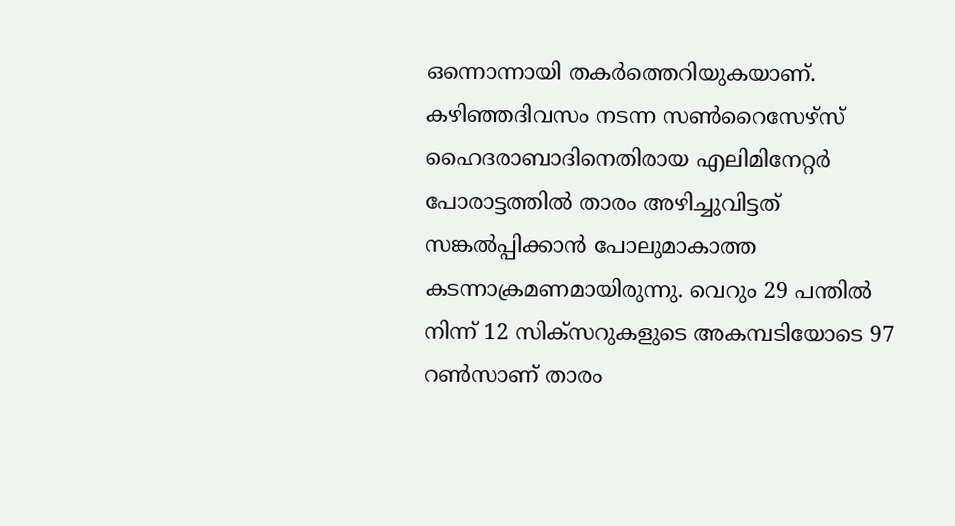ഒന്നൊന്നായി തകർത്തെറിയുകയാണ്. കഴിഞ്ഞദിവസം നടന്ന സൺറൈസേഴ്സ് ഹൈദരാബാദിനെതിരായ എലിമിനേറ്റർ പോരാട്ടത്തിൽ താരം അഴിച്ചുവിട്ടത് സങ്കൽപ്പിക്കാൻ പോലുമാകാത്ത കടന്നാക്രമണമായിരുന്നു. വെറും 29 പന്തിൽ നിന്ന് 12 സിക്സറുകളുടെ അകമ്പടിയോടെ 97 റൺസാണ് താരം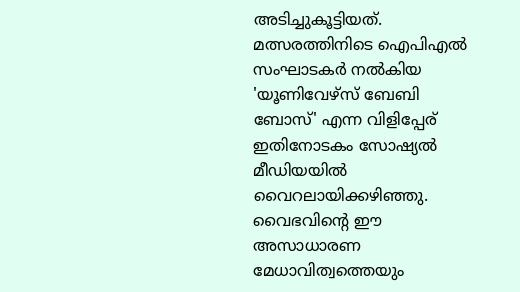അടിച്ചുകൂട്ടിയത്. മത്സരത്തിനിടെ ഐപിഎൽ സംഘാടകർ നൽകിയ 'യൂണിവേഴ്സ് ബേബി ബോസ്' എന്ന വിളിപ്പേര് ഇതിനോടകം സോഷ്യൽ മീഡിയയിൽ വൈറലായിക്കഴിഞ്ഞു.
വൈഭവിന്റെ ഈ അസാധാരണ മേധാവിത്വത്തെയും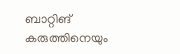ബാറ്റിങ് കരുത്തിനെയും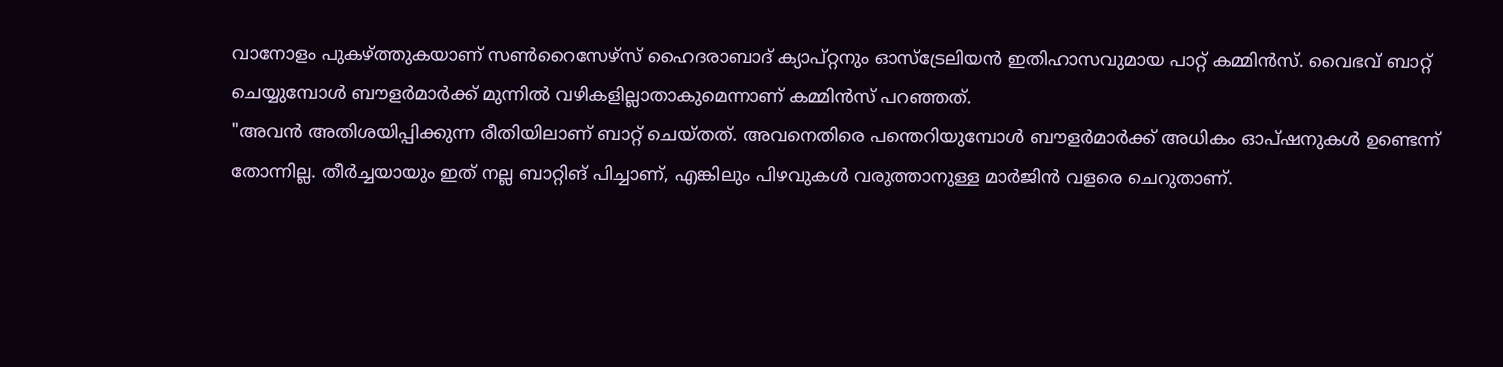വാനോളം പുകഴ്ത്തുകയാണ് സൺറൈസേഴ്സ് ഹൈദരാബാദ് ക്യാപ്റ്റനും ഓസ്ട്രേലിയൻ ഇതിഹാസവുമായ പാറ്റ് കമ്മിൻസ്. വൈഭവ് ബാറ്റ് ചെയ്യുമ്പോൾ ബൗളർമാർക്ക് മുന്നിൽ വഴികളില്ലാതാകുമെന്നാണ് കമ്മിൻസ് പറഞ്ഞത്.
"അവൻ അതിശയിപ്പിക്കുന്ന രീതിയിലാണ് ബാറ്റ് ചെയ്തത്. അവനെതിരെ പന്തെറിയുമ്പോൾ ബൗളർമാർക്ക് അധികം ഓപ്ഷനുകൾ ഉണ്ടെന്ന് തോന്നില്ല. തീർച്ചയായും ഇത് നല്ല ബാറ്റിങ് പിച്ചാണ്, എങ്കിലും പിഴവുകൾ വരുത്താനുള്ള മാർജിൻ വളരെ ചെറുതാണ്.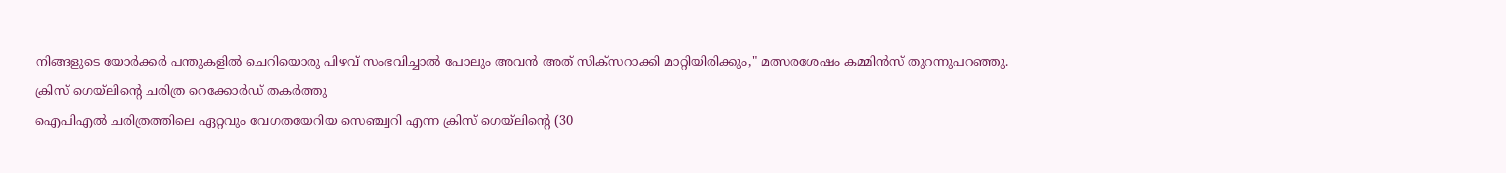നിങ്ങളുടെ യോർക്കർ പന്തുകളിൽ ചെറിയൊരു പിഴവ് സംഭവിച്ചാൽ പോലും അവൻ അത് സിക്സറാക്കി മാറ്റിയിരിക്കും," മത്സരശേഷം കമ്മിൻസ് തുറന്നുപറഞ്ഞു.
ക്രിസ് ഗെയ്ലിന്റെ ചരിത്ര റെക്കോർഡ് തകർത്തു
ഐപിഎൽ ചരിത്രത്തിലെ ഏറ്റവും വേഗതയേറിയ സെഞ്ച്വറി എന്ന ക്രിസ് ഗെയ്ലിന്റെ (30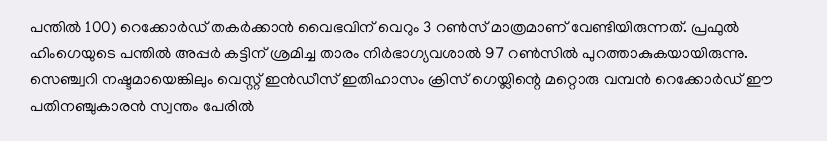പന്തിൽ 100) റെക്കോർഡ് തകർക്കാൻ വൈഭവിന് വെറും 3 റൺസ് മാത്രമാണ് വേണ്ടിയിരുന്നത്. പ്രഫുൽ ഹിംഗെയുടെ പന്തിൽ അപ്പർ കട്ടിന് ശ്രമിച്ച താരം നിർഭാഗ്യവശാൽ 97 റൺസിൽ പുറത്താകുകയായിരുന്നു.
സെഞ്ച്വറി നഷ്ടമായെങ്കിലും വെസ്റ്റ് ഇൻഡീസ് ഇതിഹാസം ക്രിസ് ഗെയ്ലിന്റെ മറ്റൊരു വമ്പൻ റെക്കോർഡ് ഈ പതിനഞ്ചുകാരൻ സ്വന്തം പേരിൽ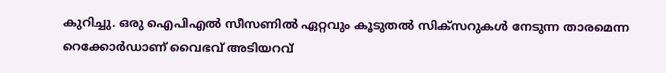കുറിച്ചു. ഒരു ഐപിഎൽ സീസണിൽ ഏറ്റവും കൂടുതൽ സിക്സറുകൾ നേടുന്ന താരമെന്ന റെക്കോർഡാണ് വൈഭവ് അടിയറവ്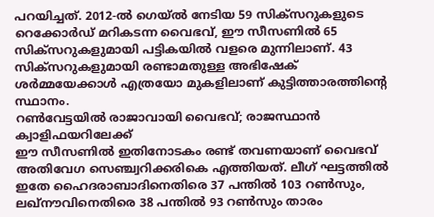പറയിച്ചത്. 2012-ൽ ഗെയ്ൽ നേടിയ 59 സിക്സറുകളുടെ റെക്കോർഡ് മറികടന്ന വൈഭവ്, ഈ സീസണിൽ 65 സിക്സറുകളുമായി പട്ടികയിൽ വളരെ മുന്നിലാണ്. 43 സിക്സറുകളുമായി രണ്ടാമതുള്ള അഭിഷേക് ശർമ്മയേക്കാൾ എത്രയോ മുകളിലാണ് കുട്ടിത്താരത്തിന്റെ സ്ഥാനം.
റൺവേട്ടയിൽ രാജാവായി വൈഭവ്; രാജസ്ഥാൻ ക്വാളിഫയറിലേക്ക്
ഈ സീസണിൽ ഇതിനോടകം രണ്ട് തവണയാണ് വൈഭവ് അതിവേഗ സെഞ്ച്വറിക്കരികെ എത്തിയത്. ലീഗ് ഘട്ടത്തിൽ ഇതേ ഹൈദരാബാദിനെതിരെ 37 പന്തിൽ 103 റൺസും, ലഖ്നൗവിനെതിരെ 38 പന്തിൽ 93 റൺസും താരം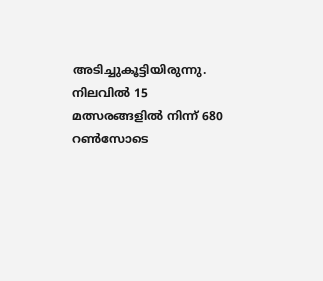അടിച്ചുകൂട്ടിയിരുന്നു. നിലവിൽ 15 മത്സരങ്ങളിൽ നിന്ന് 680 റൺസോടെ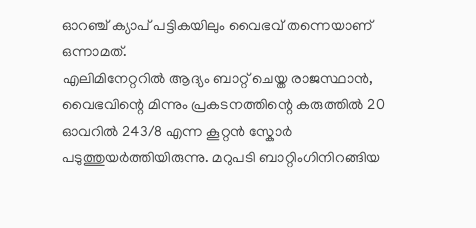ഓറഞ്ച് ക്യാപ് പട്ടികയിലും വൈഭവ് തന്നെയാണ് ഒന്നാമത്.
എലിമിനേറ്ററിൽ ആദ്യം ബാറ്റ് ചെയ്ത രാജസ്ഥാൻ, വൈഭവിന്റെ മിന്നും പ്രകടനത്തിന്റെ കരുത്തിൽ 20 ഓവറിൽ 243/8 എന്ന കൂറ്റൻ സ്കോർ പടുത്തുയർത്തിയിരുന്നു. മറുപടി ബാറ്റിംഗിനിറങ്ങിയ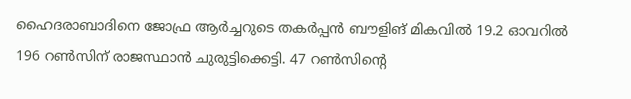ഹൈദരാബാദിനെ ജോഫ്ര ആർച്ചറുടെ തകർപ്പൻ ബൗളിങ് മികവിൽ 19.2 ഓവറിൽ 196 റൺസിന് രാജസ്ഥാൻ ചുരുട്ടിക്കെട്ടി. 47 റൺസിന്റെ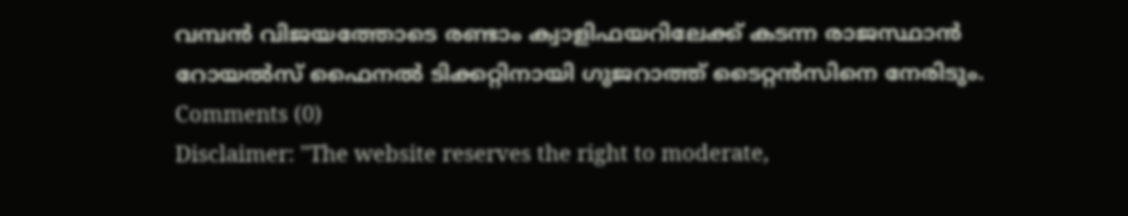വമ്പൻ വിജയത്തോടെ രണ്ടാം ക്വാളിഫയറിലേക്ക് കടന്ന രാജസ്ഥാൻ റോയൽസ് ഫൈനൽ ടിക്കറ്റിനായി ഗുജറാത്ത് ടൈറ്റൻസിനെ നേരിടും.
Comments (0)
Disclaimer: "The website reserves the right to moderate,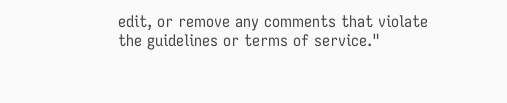edit, or remove any comments that violate the guidelines or terms of service."